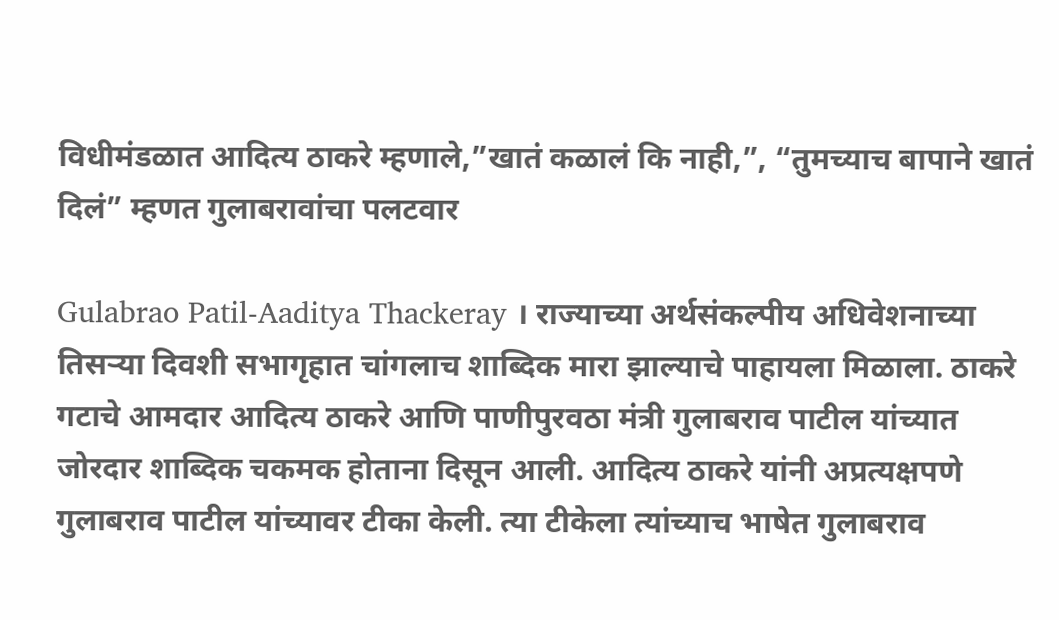विधीमंडळात आदित्य ठाकरे म्हणाले,”खातं कळालं कि नाही,”, “तुमच्याच बापाने खातं दिलं” म्हणत गुलाबरावांचा पलटवार

Gulabrao Patil-Aaditya Thackeray । राज्याच्या अर्थसंकल्पीय अधिवेशनाच्या तिसऱ्या दिवशी सभागृहात चांगलाच शाब्दिक मारा झाल्याचे पाहायला मिळाला. ठाकरे गटाचे आमदार आदित्य ठाकरे आणि पाणीपुरवठा मंत्री गुलाबराव पाटील यांच्यात जोरदार शाब्दिक चकमक होताना दिसून आली. आदित्य ठाकरे यांनी अप्रत्यक्षपणे गुलाबराव पाटील यांच्यावर टीका केली. त्या टीकेला त्यांच्याच भाषेत गुलाबराव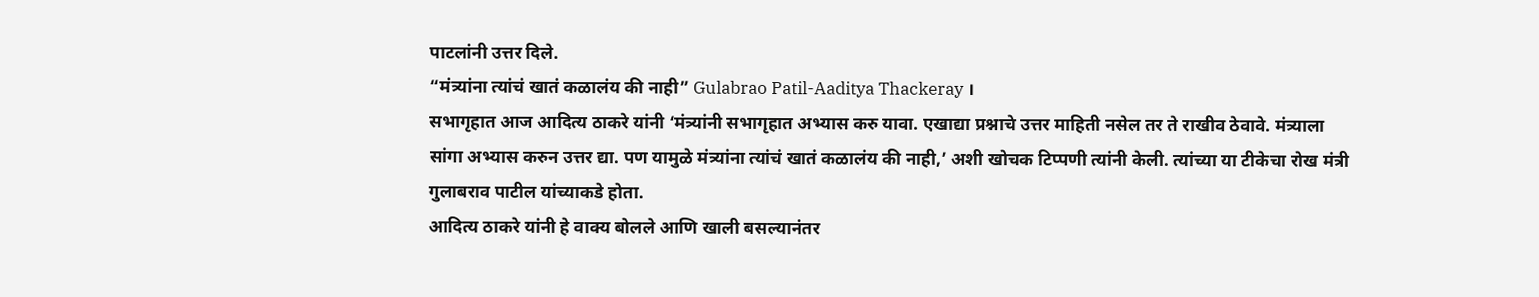पाटलांनी उत्तर दिले.
“मंत्र्यांना त्यांचं खातं कळालंय की नाही” Gulabrao Patil-Aaditya Thackeray ।
सभागृहात आज आदित्य ठाकरे यांनी ‘मंत्र्यांनी सभागृहात अभ्यास करु यावा. एखाद्या प्रश्नाचे उत्तर माहिती नसेल तर ते राखीव ठेवावे. मंत्र्याला सांगा अभ्यास करुन उत्तर द्या. पण यामुळे मंत्र्यांना त्यांचं खातं कळालंय की नाही,’ अशी खोचक टिप्पणी त्यांनी केली. त्यांच्या या टीकेचा रोख मंत्री गुलाबराव पाटील यांच्याकडे होता.
आदित्य ठाकरे यांनी हे वाक्य बोलले आणि खाली बसल्यानंतर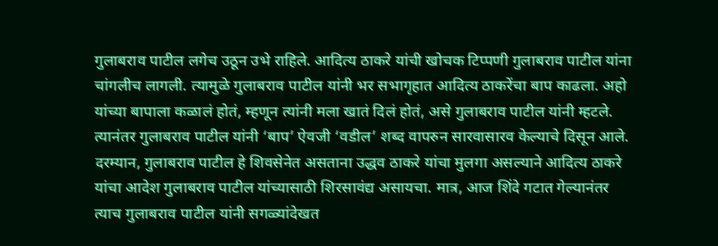गुलाबराव पाटील लगेच उठून उभे राहिले. आदित्य ठाकरे यांची खोचक टिप्पणी गुलाबराव पाटील यांना चांगलीच लागली. त्यामुळे गुलाबराव पाटील यांनी भर सभागृहात आदित्य ठाकरेंचा बाप काढला. अहो यांच्या बापाला कळालं होतं, म्हणून त्यांनी मला खातं दिलं होतं, असे गुलाबराव पाटील यांनी म्हटले. त्यानंतर गुलाबराव पाटील यांनी ‘बाप’ ऐवजी ‘वडील’ शब्द वापरुन सारवासारव केल्याचे दिसून आले.
दरम्यान, गुलाबराव पाटील हे शिवसेनेत असताना उद्धव ठाकरे यांचा मुलगा असल्याने आदित्य ठाकरे यांचा आदेश गुलाबराव पाटील यांच्यासाठी शिरसावंद्य असायचा. मात्र, आज शिंदे गटात गेल्यानंतर त्याच गुलाबराव पाटील यांनी सगळ्यांदेखत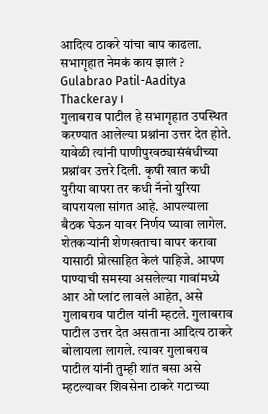आदित्य ठाकरे यांचा बाप काढला.
सभागृहात नेमकं काय झालं ? Gulabrao Patil-Aaditya Thackeray ।
गुलाबराव पाटील हे सभागृहात उपस्थित करण्यात आलेल्या प्रश्नांना उत्तर देत होते. यावेळी त्यांनी पाणीपुरवठ्यासंबंधीच्या प्रश्नांवर उत्तरे दिली. कृषी खात कधी युरीया वापरा तर कधी नॅनो युरिया वापरायला सांगत आहे. आपल्याला बैठक घेऊन यावर निर्णय घ्यावा लागेल. शेतकऱ्यांनी शेणखताचा वापर करावा यासाठी प्रोत्साहित केलं पाहिजे. आपण पाण्याची समस्या असलेल्या गावांमध्ये आर ओ प्लांट लावले आहेत, असे गुलाबराव पाटील यांनी म्हटले. गुलाबराव पाटील उत्तर देत असताना आदित्य ठाकरे बोलायला लागले. त्यावर गुलाबराव पाटील यांनी तुम्ही शांत बसा असे म्हटल्यावर शिवसेना ठाकरे गटाच्या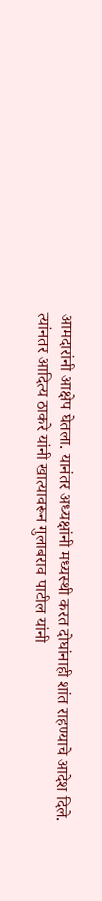आमदारांनी आक्षेप घेतला. यानंतर अध्यक्षांनी मध्यस्थी करत दोघांनाही शांत राहण्याचे आदेश दिले. त्यांनतर आदित्य ठाकरे यांनी खात्यावरून गुलाबराव पाटील यांनी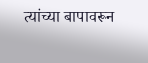त्यांच्या बापावरून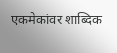एकमेकांवर शाब्दिक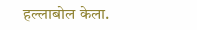हल्लाबोल केला.